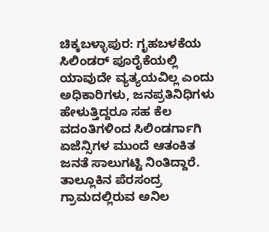ಚಿಕ್ಕಬಳ್ಳಾಪುರ: ಗೃಹಬಳಕೆಯ ಸಿಲಿಂಡರ್ ಪೂರೈಕೆಯಲ್ಲಿ ಯಾವುದೇ ವ್ಯತ್ಯಯವಿಲ್ಲ ಎಂದು ಅಧಿಕಾರಿಗಳು, ಜನಪ್ರತಿನಿಧಿಗಳು ಹೇಳುತ್ತಿದ್ದರೂ ಸಹ ಕೆಲ ವದಂತಿಗಳಿಂದ ಸಿಲಿಂಡರ್ಗಾಗಿ ಏಜೆನ್ಸಿಗಳ ಮುಂದೆ ಆತಂಕಿತ ಜನತೆ ಸಾಲುಗಟ್ಟಿ ನಿಂತಿದ್ದಾರೆ.
ತಾಲ್ಲೂಕಿನ ಪೆರಸಂದ್ರ ಗ್ರಾಮದಲ್ಲಿರುವ ಅನಿಲ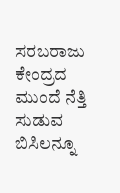ಸರಬರಾಜು ಕೇಂದ್ರದ ಮುಂದೆ ನೆತ್ತಿ ಸುಡುವ ಬಿಸಿಲನ್ನೂ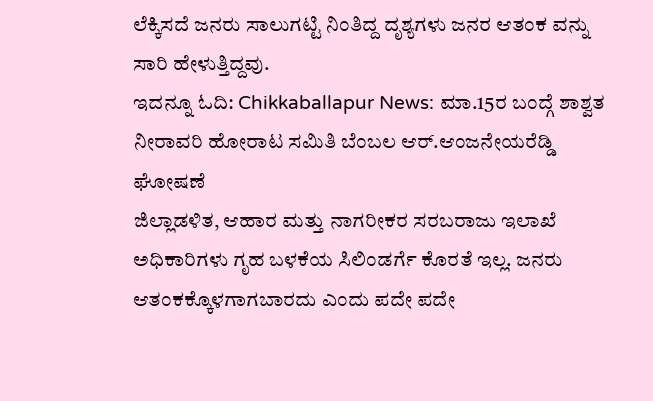ಲೆಕ್ಕಿಸದೆ ಜನರು ಸಾಲುಗಟ್ಟಿ ನಿಂತಿದ್ದ ದೃಶ್ಯಗಳು ಜನರ ಆತಂಕ ವನ್ನು ಸಾರಿ ಹೇಳುತ್ತಿದ್ದವು.
ಇದನ್ನೂ ಓದಿ: Chikkaballapur News: ಮಾ.15ರ ಬಂದ್ಗೆ ಶಾಶ್ವತ ನೀರಾವರಿ ಹೋರಾಟ ಸಮಿತಿ ಬೆಂಬಲ ಆರ್.ಆಂಜನೇಯರೆಡ್ಡಿ ಘೋಷಣೆ
ಜಿಲ್ಲಾಡಳಿತ, ಆಹಾರ ಮತ್ತು ನಾಗರೀಕರ ಸರಬರಾಜು ಇಲಾಖೆ ಅಧಿಕಾರಿಗಳು ಗೃಹ ಬಳಕೆಯ ಸಿಲಿಂಡರ್ಗೆ ಕೊರತೆ ಇಲ್ಲ. ಜನರು ಆತಂಕಕ್ಕೊಳಗಾಗಬಾರದು ಎಂದು ಪದೇ ಪದೇ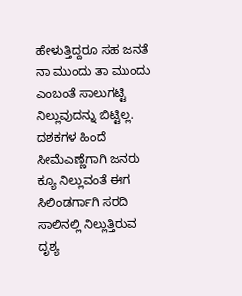ಹೇಳುತ್ತಿದ್ದರೂ ಸಹ ಜನತೆ ನಾ ಮುಂದು ತಾ ಮುಂದು ಎಂಬಂತೆ ಸಾಲುಗಟ್ಟಿ ನಿಲ್ಲುವುದನ್ನು ಬಿಟ್ಟಿಲ್ಲ. ದಶಕಗಳ ಹಿಂದೆ ಸೀಮೆಎಣ್ಣೆಗಾಗಿ ಜನರು ಕ್ಯೂ ನಿಲ್ಲುವಂತೆ ಈಗ ಸಿಲಿಂಡರ್ಗಾಗಿ ಸರದಿ ಸಾಲಿನಲ್ಲಿ ನಿಲ್ಲುತ್ತಿರುವ ದೃಶ್ಯ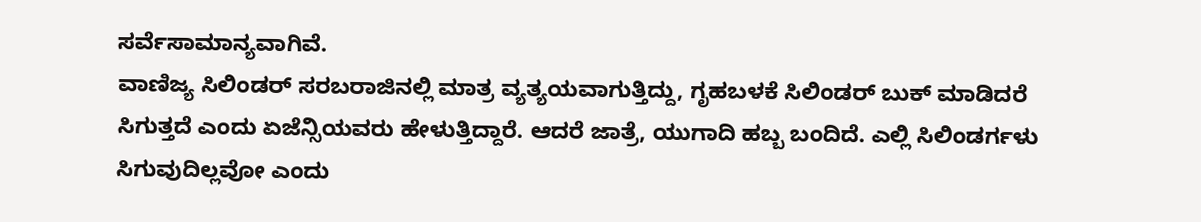ಸರ್ವೆಸಾಮಾನ್ಯವಾಗಿವೆ.
ವಾಣಿಜ್ಯ ಸಿಲಿಂಡರ್ ಸರಬರಾಜಿನಲ್ಲಿ ಮಾತ್ರ ವ್ಯತ್ಯಯವಾಗುತ್ತಿದ್ದು, ಗೃಹಬಳಕೆ ಸಿಲಿಂಡರ್ ಬುಕ್ ಮಾಡಿದರೆ ಸಿಗುತ್ತದೆ ಎಂದು ಏಜೆನ್ಸಿಯವರು ಹೇಳುತ್ತಿದ್ದಾರೆ. ಆದರೆ ಜಾತ್ರೆ, ಯುಗಾದಿ ಹಬ್ಬ ಬಂದಿದೆ. ಎಲ್ಲಿ ಸಿಲಿಂಡರ್ಗಳು ಸಿಗುವುದಿಲ್ಲವೋ ಎಂದು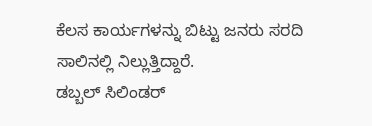ಕೆಲಸ ಕಾರ್ಯಗಳನ್ನು ಬಿಟ್ಟು ಜನರು ಸರದಿ ಸಾಲಿನಲ್ಲಿ ನಿಲ್ಲುತ್ತಿದ್ದಾರೆ.
ಡಬ್ಬಲ್ ಸಿಲಿಂಡರ್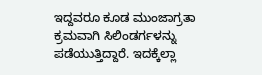ಇದ್ದವರೂ ಕೂಡ ಮುಂಜಾಗ್ರತಾ ಕ್ರಮವಾಗಿ ಸಿಲಿಂಡರ್ಗಳನ್ನು ಪಡೆಯುತ್ತಿದ್ದಾರೆ. ಇದಕ್ಕೆಲ್ಲಾ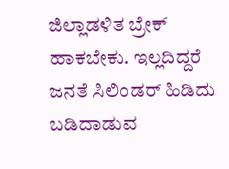ಜಿಲ್ಲಾಡಳಿತ ಬ್ರೇಕ್ ಹಾಕಬೇಕು. ಇಲ್ಲದಿದ್ದರೆ ಜನತೆ ಸಿಲಿಂಡರ್ ಹಿಡಿದು ಬಡಿದಾಡುವ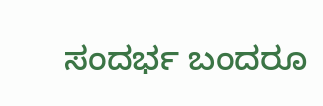ಸಂದರ್ಭ ಬಂದರೂ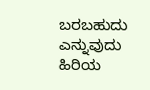ಬರಬಹುದು ಎನ್ನುವುದು ಹಿರಿಯ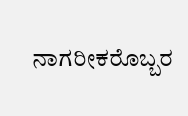ನಾಗರೀಕರೊಬ್ಬರ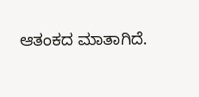ಆತಂಕದ ಮಾತಾಗಿದೆ.